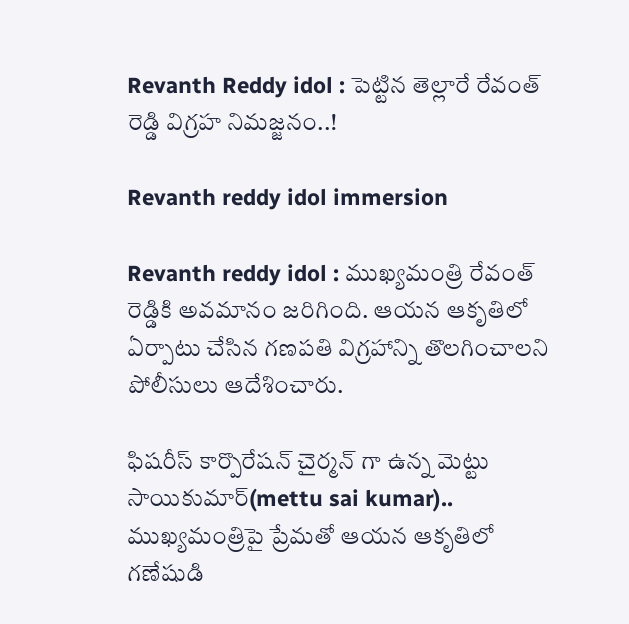Revanth Reddy idol : పెట్టిన తెల్లారే రేవంత్ రెడ్డి విగ్రహ నిమజ్జనం..!

Revanth reddy idol immersion

Revanth reddy idol : ముఖ్యమంత్రి రేవంత్ రెడ్డికి అవమానం జరిగింది. ఆయన ఆకృతిలో ఏర్పాటు చేసిన గణపతి విగ్రహాన్ని తొలగించాలని పోలీసులు ఆదేశించారు.

ఫిషరీస్ కార్పొరేషన్ చైర్మన్ గా ఉన్న మెట్టు సాయికుమార్(mettu sai kumar).. ముఖ్యమంత్రిపై ప్రేమతో ఆయన ఆకృతిలో గణేషుడి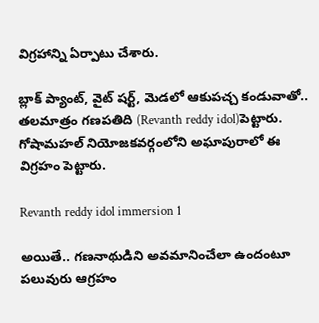విగ్రహాన్ని ఏర్పాటు చేశారు.

బ్లాక్ ప్యాంట్, వైట్ షర్ట్, మెడలో ఆకుపచ్చ కండువాతో.. తలమాత్రం గణపతిది (Revanth reddy idol)పెట్టారు. గోషామహల్ నియోజకవర్గంలోని అఘాపురాలో ఈ విగ్రహం పెట్టారు.

Revanth reddy idol immersion 1

అయితే.. గణనాథుడిని అవమానించేలా ఉందంటూ పలువురు ఆగ్రహం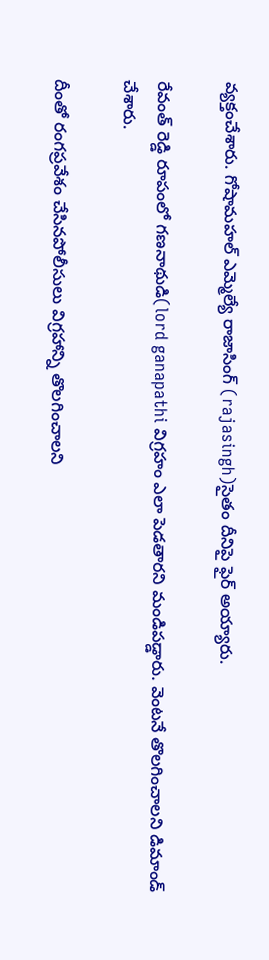వ్యక్తంచేశారు. గోషామహల్ ఎమ్మెల్యే రాజాసింగ్ (rajasingh)సైతం దీనిపై ఫైర్ అయ్యారు.

రేవంత్ రెడ్డి రూపంలో గణనాథుడి(lord ganapathi విగ్రహం ఎలా పెడతారని మండిపడ్డారు. వెంటనే తొలగించాలని డిమాండ్ చేశారు.

దీంతో రంగప్రవేశం చేసినపోలీసులు విగ్రహాన్ని తొలగించాలని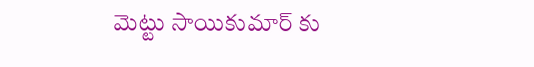మెట్టు సాయికుమార్ కు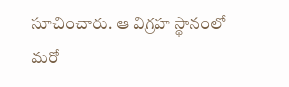సూచించారు. ఆ విగ్రహ స్థానంలో మరో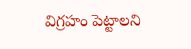విగ్రహం పెట్టాలని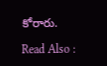కోరారు.

Read Also :